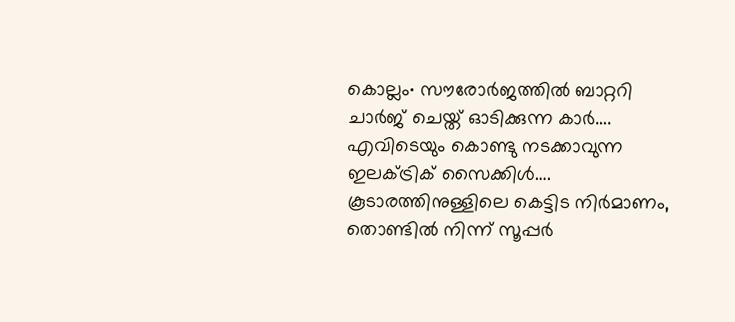കൊല്ലം∙ സൗരോർജത്തിൽ ബാറ്ററി ചാർജ് ചെയ്ത് ഓടിക്കുന്ന കാർ…. എവിടെയും കൊണ്ടു നടക്കാവുന്ന ഇലക്ട്രിക് സൈക്കിൾ….
കൂടാരത്തിനുള്ളിലെ കെട്ടിട നിർമാണം, തൊണ്ടിൽ നിന്ന് സൂപ്പർ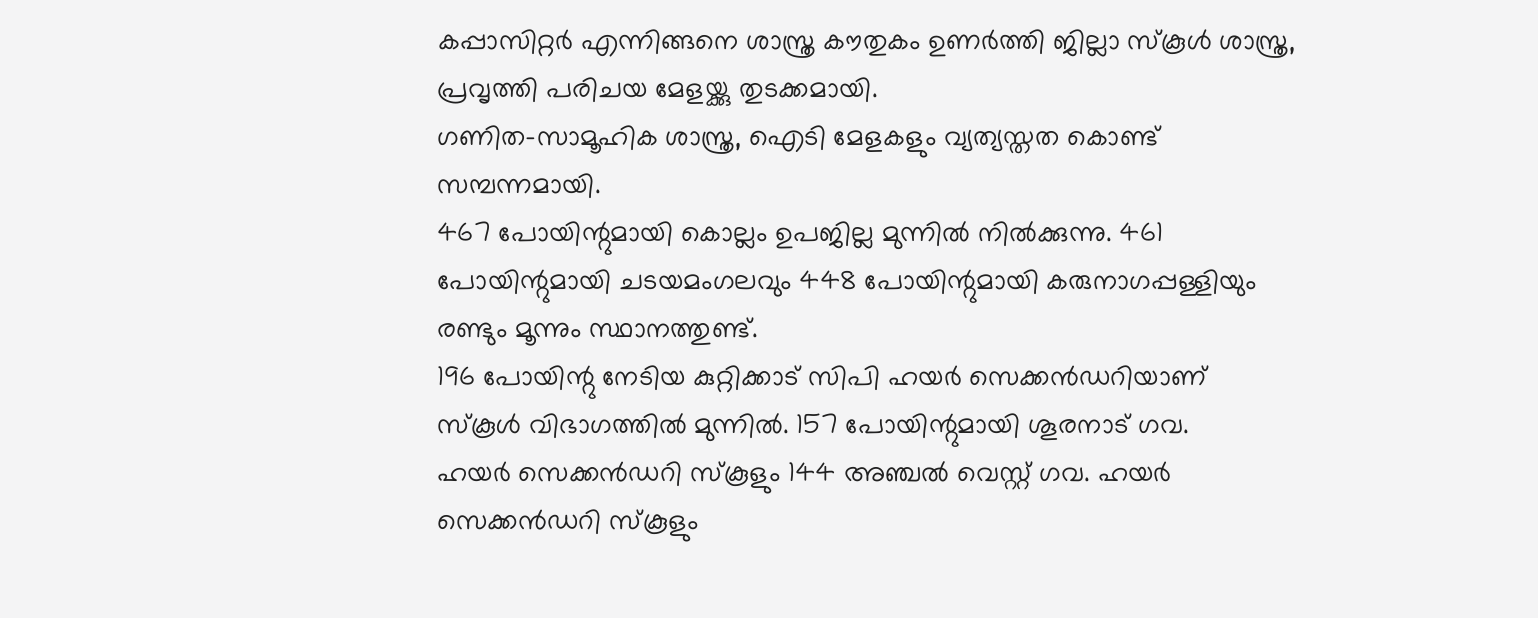കപ്പാസിറ്റർ എന്നിങ്ങനെ ശാസ്ത്ര കൗതുകം ഉണർത്തി ജില്ലാ സ്കൂൾ ശാസ്ത്ര, പ്രവൃത്തി പരിചയ മേളയ്ക്കു തുടക്കമായി.
ഗണിത–സാമൂഹിക ശാസ്ത്ര, ഐടി മേളകളും വ്യത്യസ്തത കൊണ്ട് സമ്പന്നമായി.
467 പോയിന്റുമായി കൊല്ലം ഉപജില്ല മുന്നിൽ നിൽക്കുന്നു. 461 പോയിന്റുമായി ചടയമംഗലവും 448 പോയിന്റുമായി കരുനാഗപ്പള്ളിയും രണ്ടും മൂന്നും സ്ഥാനത്തുണ്ട്.
196 പോയിന്റു നേടിയ കുറ്റിക്കാട് സിപി ഹയർ സെക്കൻഡറിയാണ് സ്കൂൾ വിഭാഗത്തിൽ മുന്നിൽ. 157 പോയിന്റുമായി ശൂരനാട് ഗവ.
ഹയർ സെക്കൻഡറി സ്കൂളും 144 അഞ്ചൽ വെസ്റ്റ് ഗവ. ഹയർ സെക്കൻഡറി സ്കൂളും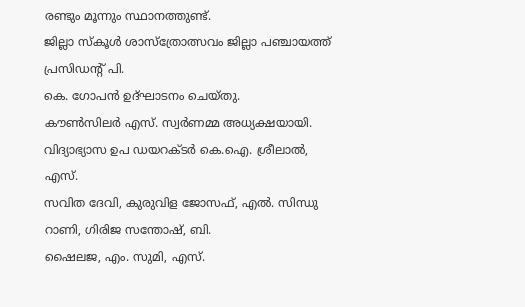രണ്ടും മൂന്നും സ്ഥാനത്തുണ്ട്.
ജില്ലാ സ്കൂൾ ശാസ്ത്രോത്സവം ജില്ലാ പഞ്ചായത്ത് പ്രസിഡന്റ് പി.
കെ. ഗോപൻ ഉദ്ഘാടനം ചെയ്തു.
കൗൺസിലർ എസ്. സ്വർണമ്മ അധ്യക്ഷയായി.
വിദ്യാഭ്യാസ ഉപ ഡയറക്ടർ കെ.ഐ. ശ്രീലാൽ, എസ്.
സവിത ദേവി, കുരുവിള ജോസഫ്, എൽ. സിന്ധു റാണി, ഗിരിജ സന്തോഷ്, ബി.
ഷൈലജ, എം. സുമി, എസ്.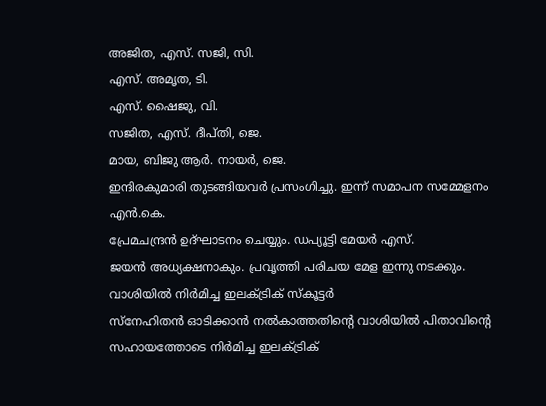അജിത, എസ്. സജി, സി.
എസ്. അമൃത, ടി.
എസ്. ഷൈജു, വി.
സജിത, എസ്. ദീപ്തി, ജെ.
മായ, ബിജു ആർ. നായർ, ജെ.
ഇന്ദിരകുമാരി തുടങ്ങിയവർ പ്രസംഗിച്ചു. ഇന്ന് സമാപന സമ്മേളനം എൻ.കെ.
പ്രേമചന്ദ്രൻ ഉദ്ഘാടനം ചെയ്യും. ഡപ്യൂട്ടി മേയർ എസ്.
ജയൻ അധ്യക്ഷനാകും. പ്രവൃത്തി പരിചയ മേള ഇന്നു നടക്കും.
വാശിയിൽ നിർമിച്ച ഇലക്ട്രിക് സ്കൂട്ടർ
സ്നേഹിതൻ ഓടിക്കാൻ നൽകാത്തതിന്റെ വാശിയിൽ പിതാവിന്റെ സഹായത്തോടെ നിർമിച്ച ഇലക്ട്രിക്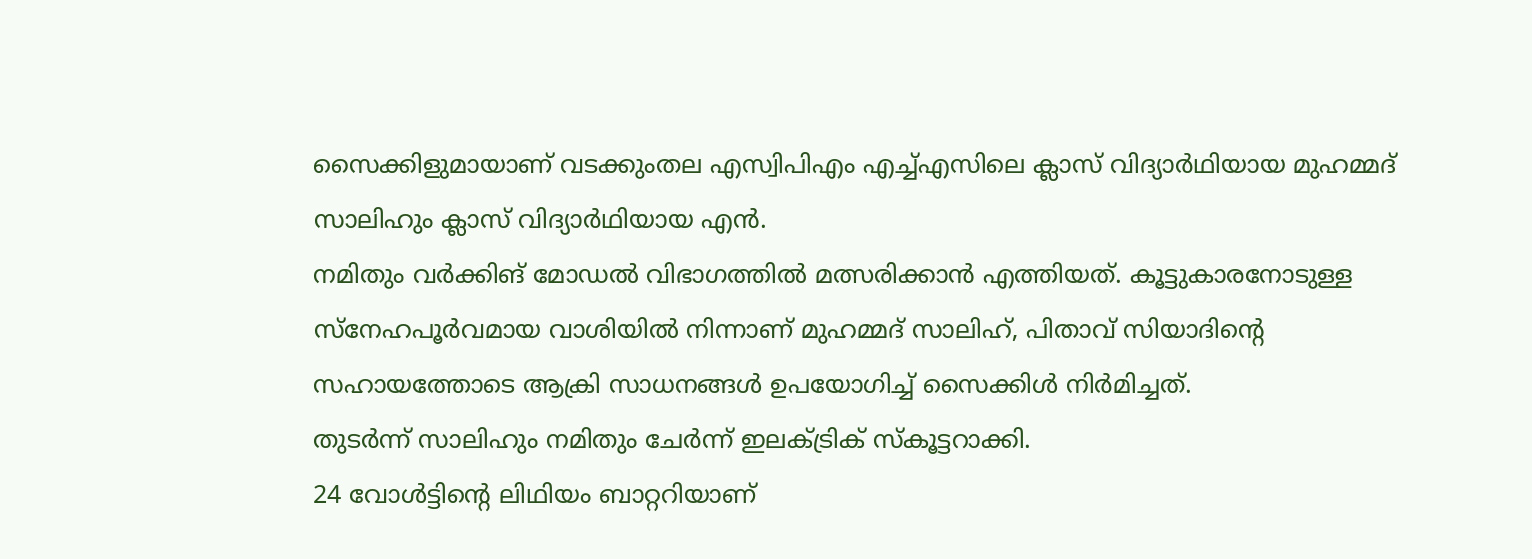സൈക്കിളുമായാണ് വടക്കുംതല എസ്വിപിഎം എച്ച്എസിലെ ക്ലാസ് വിദ്യാർഥിയായ മുഹമ്മദ് സാലിഹും ക്ലാസ് വിദ്യാർഥിയായ എൻ.
നമിതും വർക്കിങ് മോഡൽ വിഭാഗത്തിൽ മത്സരിക്കാൻ എത്തിയത്. കൂട്ടുകാരനോടുള്ള സ്നേഹപൂർവമായ വാശിയിൽ നിന്നാണ് മുഹമ്മദ് സാലിഹ്, പിതാവ് സിയാദിന്റെ സഹായത്തോടെ ആക്രി സാധനങ്ങൾ ഉപയോഗിച്ച് സൈക്കിൾ നിർമിച്ചത്.
തുടർന്ന് സാലിഹും നമിതും ചേർന്ന് ഇലക്ട്രിക് സ്കൂട്ടറാക്കി.
24 വോൾട്ടിന്റെ ലിഥിയം ബാറ്ററിയാണ്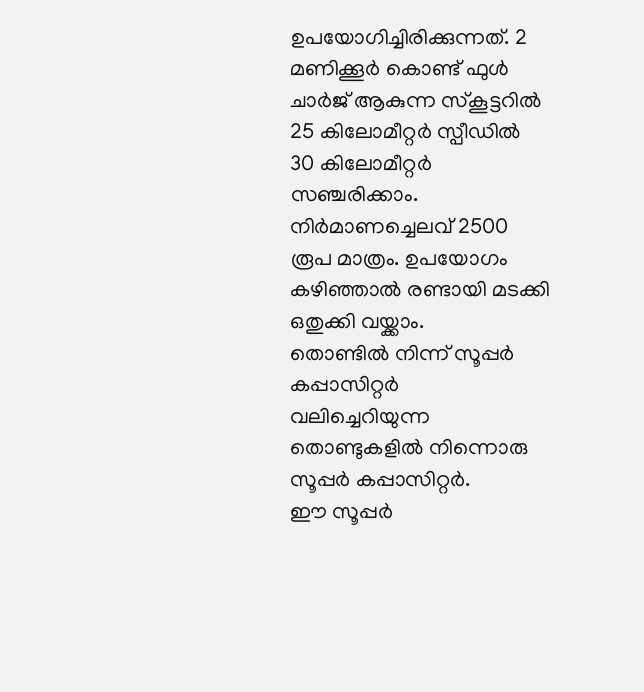ഉപയോഗിച്ചിരിക്കുന്നത്. 2 മണിക്കൂർ കൊണ്ട് ഫുൾ ചാർജ് ആകുന്ന സ്കൂട്ടറിൽ 25 കിലോമീറ്റർ സ്പീഡിൽ 30 കിലോമീറ്റർ സഞ്ചരിക്കാം.
നിർമാണച്ചെലവ് 2500 രൂപ മാത്രം. ഉപയോഗം കഴിഞ്ഞാൽ രണ്ടായി മടക്കി ഒതുക്കി വയ്ക്കാം.
തൊണ്ടിൽ നിന്ന് സൂപ്പർ കപ്പാസിറ്റർ
വലിച്ചെറിയുന്ന തൊണ്ടുകളിൽ നിന്നൊരു സൂപ്പർ കപ്പാസിറ്റർ.
ഈ സൂപ്പർ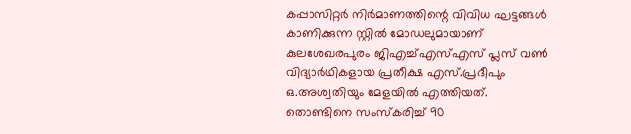കപ്പാസിറ്റർ നിർമാണത്തിന്റെ വിവിധ ഘട്ടങ്ങൾ കാണിക്കുന്ന സ്റ്റിൽ മോഡലുമായാണ് കുലശേഖരപുരം ജിഎച്ച്എസ്എസ് പ്ലസ് വൺ വിദ്യാർഥികളായ പ്രതീക്ഷ എസ്.പ്രദീപും ഒ.അശ്വതിയും മേളയിൽ എത്തിയത്. തൊണ്ടിനെ സംസ്കരിച്ച് 90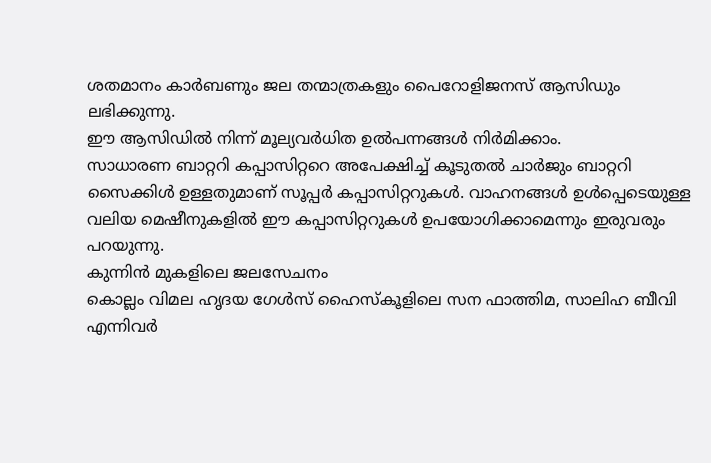ശതമാനം കാർബണും ജല തന്മാത്രകളും പൈറോളിജനസ് ആസിഡും ലഭിക്കുന്നു.
ഈ ആസിഡിൽ നിന്ന് മൂല്യവർധിത ഉൽപന്നങ്ങൾ നിർമിക്കാം.
സാധാരണ ബാറ്ററി കപ്പാസിറ്ററെ അപേക്ഷിച്ച് കൂടുതൽ ചാർജും ബാറ്ററി സൈക്കിൾ ഉള്ളതുമാണ് സൂപ്പർ കപ്പാസിറ്ററുകൾ. വാഹനങ്ങൾ ഉൾപ്പെടെയുള്ള വലിയ മെഷീനുകളിൽ ഈ കപ്പാസിറ്ററുകൾ ഉപയോഗിക്കാമെന്നും ഇരുവരും പറയുന്നു.
കുന്നിൻ മുകളിലെ ജലസേചനം
കൊല്ലം വിമല ഹൃദയ ഗേൾസ് ഹൈസ്കൂളിലെ സന ഫാത്തിമ, സാലിഹ ബീവി എന്നിവർ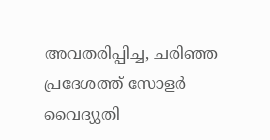അവതരിപ്പിച്ച, ചരിഞ്ഞ പ്രദേശത്ത് സോളർ വൈദ്യുതി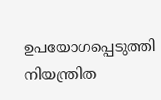ഉപയോഗപ്പെടുത്തി നിയന്ത്രിത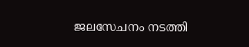ജലസേചനം നടത്തി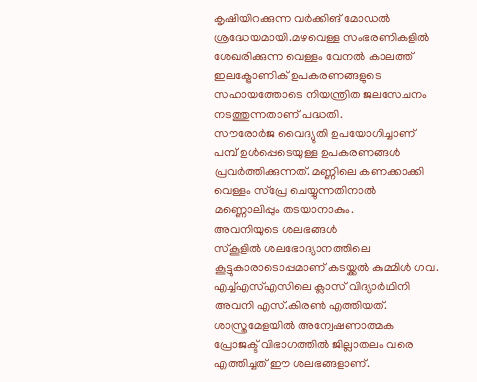കൃഷിയിറക്കുന്ന വർക്കിങ് മോഡൽ ശ്രദ്ധേയമായി.മഴവെള്ള സംഭരണികളിൽ ശേഖരിക്കുന്ന വെള്ളം വേനൽ കാലത്ത് ഇലക്ട്രോണിക് ഉപകരണങ്ങളുടെ സഹായത്തോടെ നിയന്ത്രിത ജലസേചനം നടത്തുന്നതാണ് പദ്ധതി.
സൗരോർജ വൈദ്യുതി ഉപയോഗിച്ചാണ് പമ്പ് ഉൾപ്പെടെയുള്ള ഉപകരണങ്ങൾ പ്രവർത്തിക്കുന്നത്. മണ്ണിലെ കണക്കാക്കി വെള്ളം സ്പ്രേ ചെയ്യുന്നതിനാൽ മണ്ണൊലിപ്പും തടയാനാകും.
അവനിയുടെ ശലഭങ്ങൾ
സ്കൂളിൽ ശലഭോദ്യാനത്തിലെ കൂട്ടുകാരാടൊപ്പമാണ് കടയ്ക്കൽ കുമ്മിൾ ഗവ.
എച്ച്എസ്എസിലെ ക്ലാസ് വിദ്യാർഥിനി അവനി എസ്.കിരൺ എത്തിയത്. ശാസ്ത്രമേളയിൽ അന്വേഷണാത്മക പ്രോജക്ട് വിഭാഗത്തിൽ ജില്ലാതലം വരെ എത്തിച്ചത് ഈ ശലഭങ്ങളാണ്.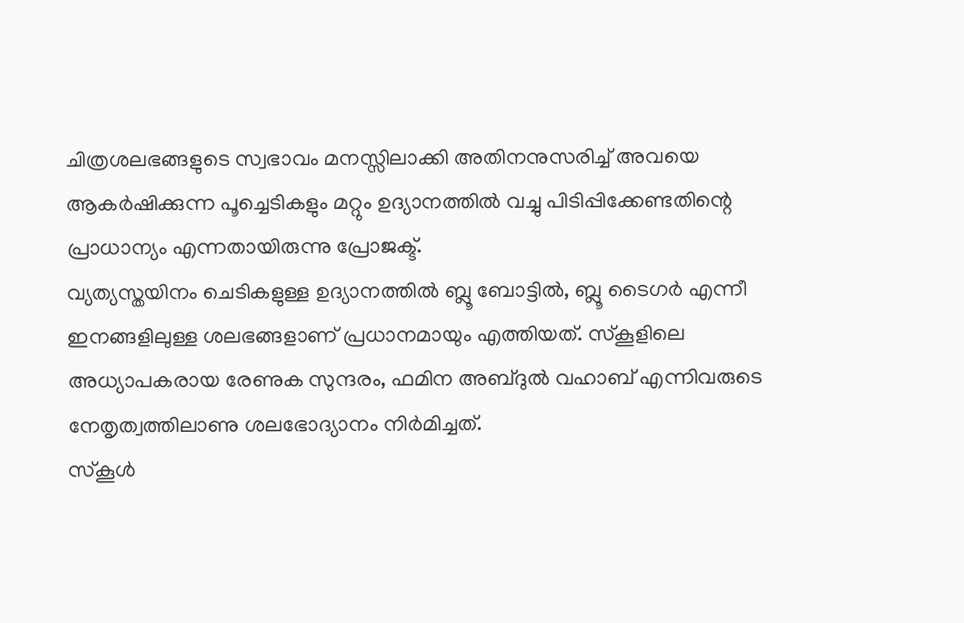ചിത്രശലഭങ്ങളുടെ സ്വഭാവം മനസ്സിലാക്കി അതിനനുസരിച്ച് അവയെ ആകർഷിക്കുന്ന പൂച്ചെടികളും മറ്റും ഉദ്യാനത്തിൽ വച്ചു പിടിപ്പിക്കേണ്ടതിന്റെ പ്രാധാന്യം എന്നതായിരുന്നു പ്രോജക്ട്.
വ്യത്യസ്തയിനം ചെടികളുള്ള ഉദ്യാനത്തിൽ ബ്ലൂ ബോട്ടിൽ, ബ്ലൂ ടൈഗർ എന്നീ ഇനങ്ങളിലുള്ള ശലഭങ്ങളാണ് പ്രധാനമായും എത്തിയത്. സ്കൂളിലെ അധ്യാപകരായ രേണുക സുന്ദരം, ഫമിന അബ്ദുൽ വഹാബ് എന്നിവരുടെ നേതൃത്വത്തിലാണു ശലഭോദ്യാനം നിർമിച്ചത്.
സ്കൂൾ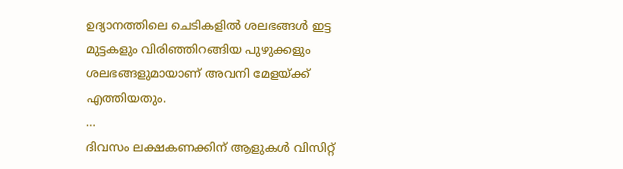ഉദ്യാനത്തിലെ ചെടികളിൽ ശലഭങ്ങൾ ഇട്ട മുട്ടകളും വിരിഞ്ഞിറങ്ങിയ പുഴുക്കളും ശലഭങ്ങളുമായാണ് അവനി മേളയ്ക്ക് എത്തിയതും.
…
ദിവസം ലക്ഷകണക്കിന് ആളുകൾ വിസിറ്റ്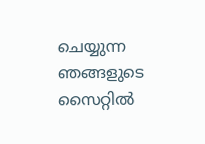ചെയ്യുന്ന ഞങ്ങളുടെ സൈറ്റിൽ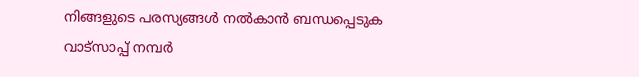നിങ്ങളുടെ പരസ്യങ്ങൾ നൽകാൻ ബന്ധപ്പെടുക വാട്സാപ്പ് നമ്പർ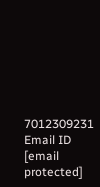7012309231 Email ID [email protected]